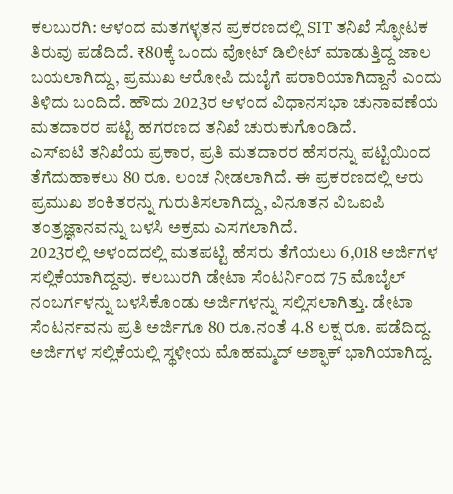ಕಲಬುರಗಿ: ಆಳಂದ ಮತಗಳ್ಳತನ ಪ್ರಕರಣದಲ್ಲಿ SIT ತನಿಖೆ ಸ್ಫೋಟಕ ತಿರುವು ಪಡೆದಿದೆ. ₹80ಕ್ಕೆ ಒಂದು ವೋಟ್ ಡಿಲೀಟ್ ಮಾಡುತ್ತಿದ್ದ ಜಾಲ ಬಯಲಾಗಿದ್ದು, ಪ್ರಮುಖ ಆರೋಪಿ ದುಬೈಗೆ ಪರಾರಿಯಾಗಿದ್ದಾನೆ ಎಂದು ತಿಳಿದು ಬಂದಿದೆ. ಹೌದು 2023ರ ಆಳಂದ ವಿಧಾನಸಭಾ ಚುನಾವಣೆಯ ಮತದಾರರ ಪಟ್ಟಿ ಹಗರಣದ ತನಿಖೆ ಚುರುಕುಗೊಂಡಿದೆ.
ಎಸ್ಐಟಿ ತನಿಖೆಯ ಪ್ರಕಾರ, ಪ್ರತಿ ಮತದಾರರ ಹೆಸರನ್ನು ಪಟ್ಟಿಯಿಂದ ತೆಗೆದುಹಾಕಲು 80 ರೂ. ಲಂಚ ನೀಡಲಾಗಿದೆ. ಈ ಪ್ರಕರಣದಲ್ಲಿ ಆರು ಪ್ರಮುಖ ಶಂಕಿತರನ್ನು ಗುರುತಿಸಲಾಗಿದ್ದು, ವಿನೂತನ ವಿಒಐಪಿ ತಂತ್ರಜ್ಞಾನವನ್ನು ಬಳಸಿ ಅಕ್ರಮ ಎಸಗಲಾಗಿದೆ.
2023ರಲ್ಲಿ ಅಳಂದದಲ್ಲಿ ಮತಪಟ್ಟಿ ಹೆಸರು ತೆಗೆಯಲು 6,018 ಅರ್ಜಿಗಳ ಸಲ್ಲಿಕೆಯಾಗಿದ್ದವು. ಕಲಬುರಗಿ ಡೇಟಾ ಸೆಂಟರ್ನಿಂದ 75 ಮೊಬೈಲ್ ನಂಬರ್ಗಳನ್ನು ಬಳಸಿಕೊಂಡು ಅರ್ಜಿಗಳನ್ನು ಸಲ್ಲಿಸಲಾಗಿತ್ತು. ಡೇಟಾ ಸೆಂಟರ್ನವನು ಪ್ರತಿ ಅರ್ಜಿಗೂ 80 ರೂ.ನಂತೆ 4.8 ಲಕ್ಷ ರೂ. ಪಡೆದಿದ್ದ. ಅರ್ಜಿಗಳ ಸಲ್ಲಿಕೆಯಲ್ಲಿ ಸ್ಥಳೀಯ ಮೊಹಮ್ಮದ್ ಅಶ್ಫಾಕ್ ಭಾಗಿಯಾಗಿದ್ದ.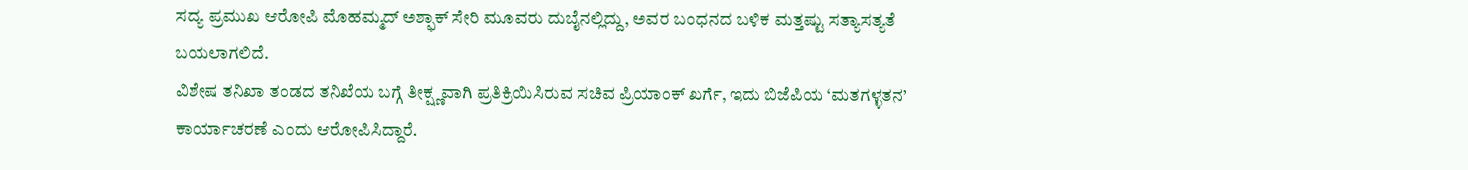ಸದ್ಯ ಪ್ರಮುಖ ಆರೋಪಿ ಮೊಹಮ್ಮದ್ ಅಶ್ಫಾಕ್ ಸೇರಿ ಮೂವರು ದುಬೈನಲ್ಲಿದ್ದು, ಅವರ ಬಂಧನದ ಬಳಿಕ ಮತ್ತಷ್ಟು ಸತ್ಯಾಸತ್ಯತೆ ಬಯಲಾಗಲಿದೆ.
ವಿಶೇಷ ತನಿಖಾ ತಂಡದ ತನಿಖೆಯ ಬಗ್ಗೆ ತೀಕ್ಷ್ಣವಾಗಿ ಪ್ರತಿಕ್ರಿಯಿಸಿರುವ ಸಚಿವ ಪ್ರಿಯಾಂಕ್ ಖರ್ಗೆ, ಇದು ಬಿಜೆಪಿಯ ‘ಮತಗಳ್ಳತನ’ ಕಾರ್ಯಾಚರಣೆ ಎಂದು ಆರೋಪಿಸಿದ್ದಾರೆ.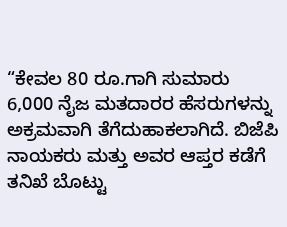“ಕೇವಲ 80 ರೂ.ಗಾಗಿ ಸುಮಾರು 6,000 ನೈಜ ಮತದಾರರ ಹೆಸರುಗಳನ್ನು ಅಕ್ರಮವಾಗಿ ತೆಗೆದುಹಾಕಲಾಗಿದೆ. ಬಿಜೆಪಿ ನಾಯಕರು ಮತ್ತು ಅವರ ಆಪ್ತರ ಕಡೆಗೆ ತನಿಖೆ ಬೊಟ್ಟು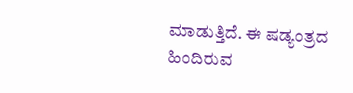ಮಾಡುತ್ತಿದೆ. ಈ ಷಡ್ಯಂತ್ರದ ಹಿಂದಿರುವ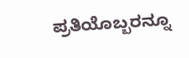ಪ್ರತಿಯೊಬ್ಬರನ್ನೂ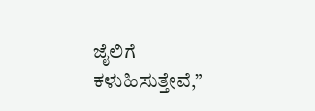ಜೈಲಿಗೆ ಕಳುಹಿಸುತ್ತೇವೆ,”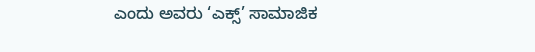ಎಂದು ಅವರು ‘ಎಕ್ಸ್’ ಸಾಮಾಜಿಕ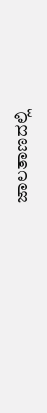ಜಾಲತಾಣದಲ್ಲಿ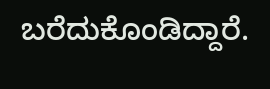ಬರೆದುಕೊಂಡಿದ್ದಾರೆ.